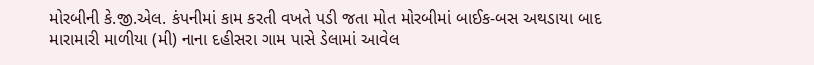મોરબીની કે.જી.એલ. કંપનીમાં કામ કરતી વખતે પડી જતા મોત મોરબીમાં બાઈક-બસ અથડાયા બાદ મારામારી માળીયા (મી) નાના દહીસરા ગામ પાસે ડેલામાં આવેલ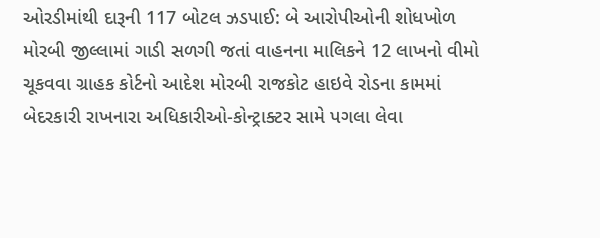ઓરડીમાંથી દારૂની 117 બોટલ ઝડપાઈ: બે આરોપીઓની શોધખોળ મોરબી જીલ્લામાં ગાડી સળગી જતાં વાહનના માલિકને 12 લાખનો વીમો ચૂકવવા ગ્રાહક કોર્ટનો આદેશ મોરબી રાજકોટ હાઇવે રોડના કામમાં બેદરકારી રાખનારા અધિકારીઓ-કોન્ટ્રાક્ટર સામે પગલા લેવા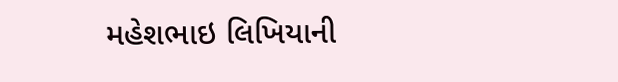મહેશભાઇ લિખિયાની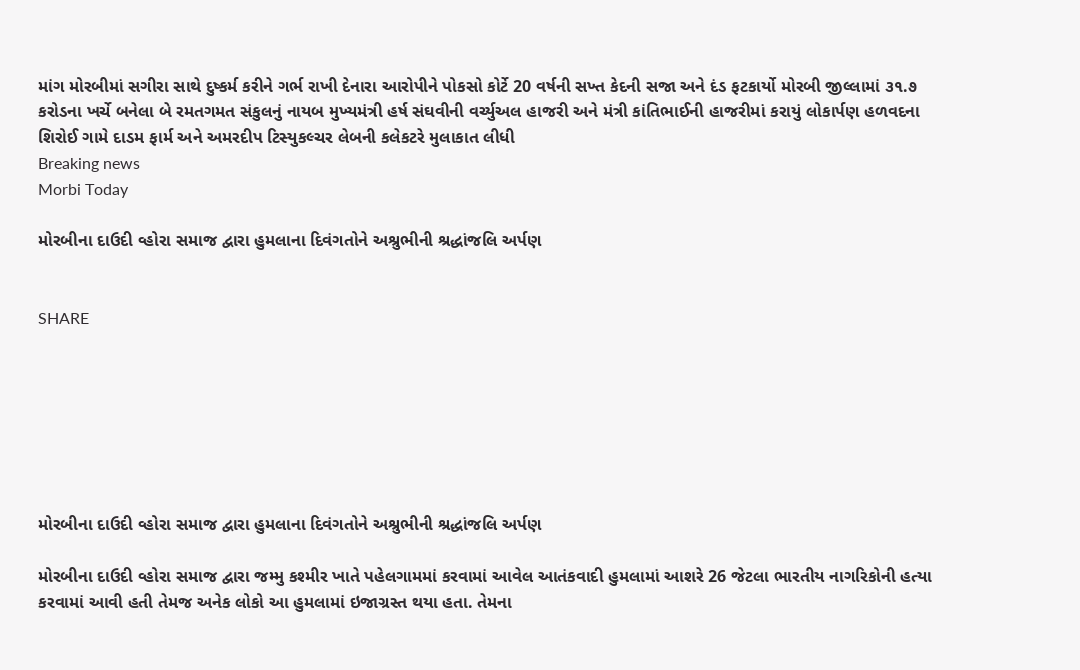માંગ મોરબીમાં સગીરા સાથે દુષ્કર્મ કરીને ગર્ભ રાખી દેનારા આરોપીને પોકસો કોર્ટે 20 વર્ષની સખ્ત કેદની સજા અને દંડ ફટકાર્યો મોરબી જીલ્લામાં ૩૧.૭ કરોડના ખર્ચે બનેલા બે રમતગમત સંકુલનું નાયબ મુખ્યમંત્રી હર્ષ સંઘવીની વર્ચ્યુઅલ હાજરી અને મંત્રી કાંતિભાઈની હાજરીમાં કરાયું લોકાર્પણ હળવદના શિરોઈ ગામે દાડમ ફાર્મ અને અમરદીપ ટિસ્યુકલ્ચર લેબની કલેકટરે મુલાકાત લીધી
Breaking news
Morbi Today

મોરબીના દાઉદી વ્હોરા સમાજ દ્વારા હુમલાના દિવંગતોને અશ્રુભીની શ્રદ્ધાંજલિ અર્પણ


SHARE







મોરબીના દાઉદી વ્હોરા સમાજ દ્વારા હુમલાના દિવંગતોને અશ્રુભીની શ્રદ્ધાંજલિ અર્પણ

મોરબીના દાઉદી વ્હોરા સમાજ દ્વારા જમ્મુ કશ્મીર ખાતે પહેલગામમાં કરવામાં આવેલ આતંકવાદી હુમલામાં આશરે 26 જેટલા ભારતીય નાગરિકોની હત્યા કરવામાં આવી હતી તેમજ અનેક લોકો આ હુમલામાં ઇજાગ્રસ્ત થયા હતા. તેમના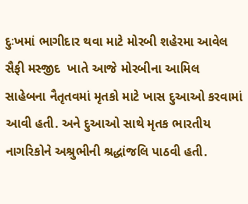દુઃખમાં ભાગીદાર થવા માટે મોરબી શહેરમા આવેલ સૈફી મસ્જીદ  ખાતે આજે મોરબીના આમિલ સાહેબના નૈતૃતવમાં મૃતકો માટે ખાસ દુઆઓ કરવામાં આવી હતી. અને દુઆઓ સાથે મૃતક ભારતીય નાગરિકોને અશ્રુભીની શ્રદ્ધાંજલિ પાઠવી હતી.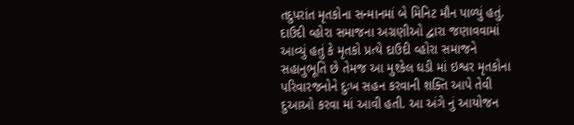તદુપરાંત મૃતકોના સન્માનમાં બે મિનિટ મૌન પાળ્યું હતું. દાઉદી વ્હોરા સમાજના અગ્રણીઓ દ્વારા જણાવવામાં આવ્યું હતું કે મૃતકો પ્રત્યે દાઉદી વ્હોરા સમાજને સહાનુભૂતિ છે તેમજ આ મુશ્કેલ ઘડી માં ઇશ્વર મૃતકોના પરિવારજનોને દુઃખ સહન કરવાની શક્તિ આપે તેવી દુઆઓ કરવા માં આવી હતી. આ અંગે નું આયોજન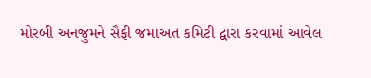મોરબી અનજુમને સૈફી જમાઅત કમિટી દ્વારા કરવામાં આવેલ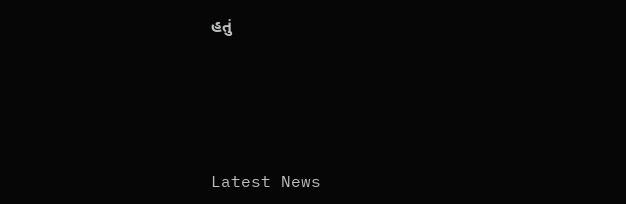હતું






Latest News